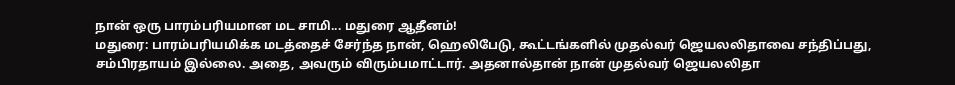நான் ஒரு பாரம்பரியமான மட சாமி... மதுரை ஆதீனம்!
மதுரை: பாரம்பரியமிக்க மடத்தைச் சேர்ந்த நான், ஹெலிபேடு, கூட்டங்களில் முதல்வர் ஜெயலலிதாவை சந்திப்பது, சம்பிரதாயம் இல்லை. அதை, அவரும் விரும்பமாட்டார். அதனால்தான் நான் முதல்வர் ஜெயலலிதா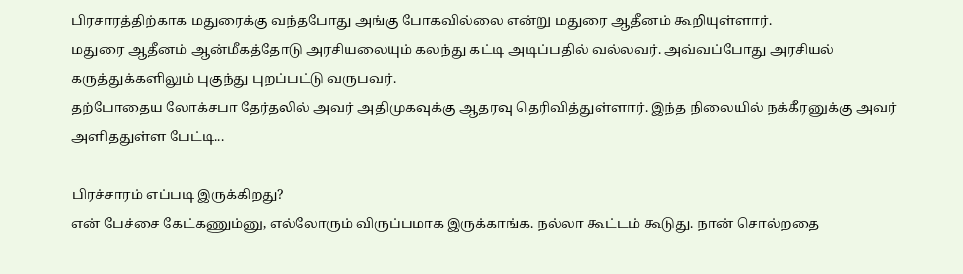பிரசாரத்திற்காக மதுரைக்கு வந்தபோது அங்கு போகவில்லை என்று மதுரை ஆதீனம் கூறியுள்ளார்.
மதுரை ஆதீனம் ஆன்மீகத்தோடு அரசியலையும் கலந்து கட்டி அடிப்பதில் வல்லவர். அவ்வப்போது அரசியல் கருத்துக்களிலும் புகுந்து புறப்பட்டு வருபவர்.
தற்போதைய லோக்சபா தேர்தலில் அவர் அதிமுகவுக்கு ஆதரவு தெரிவித்துள்ளார். இந்த நிலையில் நக்கீரனுக்கு அவர் அளிததுள்ள பேட்டி...

பிரச்சாரம் எப்படி இருக்கிறது?
என் பேச்சை கேட்கணும்னு, எல்லோரும் விருப்பமாக இருக்காங்க. நல்லா கூட்டம் கூடுது. நான் சொல்றதை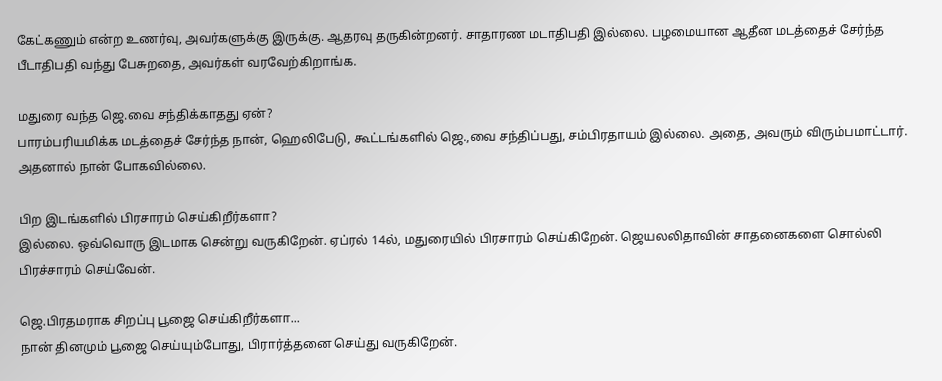கேட்கணும் என்ற உணர்வு, அவர்களுக்கு இருக்கு. ஆதரவு தருகின்றனர். சாதாரண மடாதிபதி இல்லை. பழமையான ஆதீன மடத்தைச் சேர்ந்த பீடாதிபதி வந்து பேசுறதை, அவர்கள் வரவேற்கிறாங்க.

மதுரை வந்த ஜெ.வை சந்திக்காதது ஏன்?
பாரம்பரியமிக்க மடத்தைச் சேர்ந்த நான், ஹெலிபேடு, கூட்டங்களில் ஜெ.,வை சந்திப்பது, சம்பிரதாயம் இல்லை. அதை, அவரும் விரும்பமாட்டார். அதனால் நான் போகவில்லை.

பிற இடங்களில் பிரசாரம் செய்கிறீர்களா?
இல்லை. ஒவ்வொரு இடமாக சென்று வருகிறேன். ஏப்ரல் 14ல், மதுரையில் பிரசாரம் செய்கிறேன். ஜெயலலிதாவின் சாதனைகளை சொல்லி பிரச்சாரம் செய்வேன்.

ஜெ.பிரதமராக சிறப்பு பூஜை செய்கிறீர்களா...
நான் தினமும் பூஜை செய்யும்போது, பிரார்த்தனை செய்து வருகிறேன்.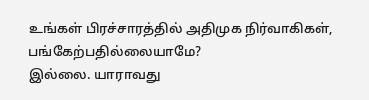உங்கள் பிரச்சாரத்தில் அதிமுக நிர்வாகிகள், பங்கேற்பதில்லையாமே?
இல்லை. யாராவது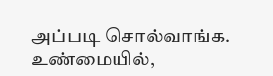அப்படி சொல்வாங்க. உண்மையில்,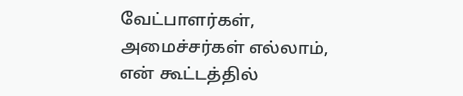வேட்பாளர்கள், அமைச்சர்கள் எல்லாம், என் கூட்டத்தில்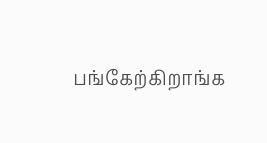பங்கேற்கிறாங்க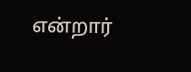என்றார்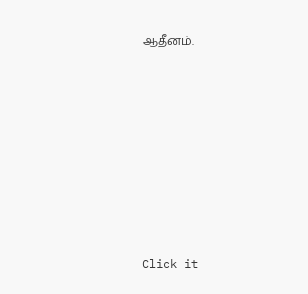ஆதீனம்.












Click it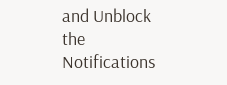and Unblock the Notifications